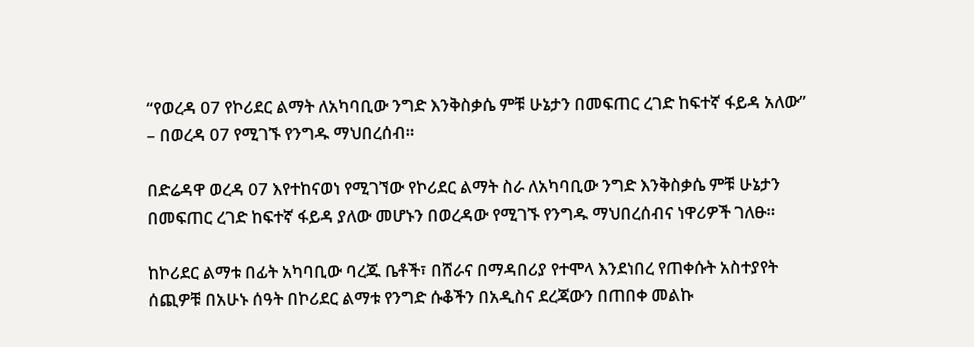“የወረዳ 07 የኮሪደር ልማት ለአካባቢው ንግድ እንቅስቃሴ ምቹ ሁኔታን በመፍጠር ረገድ ከፍተኛ ፋይዳ አለው” – በወረዳ 07 የሚገኙ የንግዱ ማህበረሰብ።

በድሬዳዋ ወረዳ 07 እየተከናወነ የሚገኘው የኮሪደር ልማት ስራ ለአካባቢው ንግድ እንቅስቃሴ ምቹ ሁኔታን በመፍጠር ረገድ ከፍተኛ ፋይዳ ያለው መሆኑን በወረዳው የሚገኙ የንግዱ ማህበረሰብና ነዋሪዎች ገለፁ።

ከኮሪደር ልማቱ በፊት አካባቢው ባረጁ ቤቶች፣ በሸራና በማዳበሪያ የተሞላ እንደነበረ የጠቀሱት አስተያየት ሰጪዎቹ በአሁኑ ሰዓት በኮሪደር ልማቱ የንግድ ሱቆችን በአዲስና ደረጃውን በጠበቀ መልኩ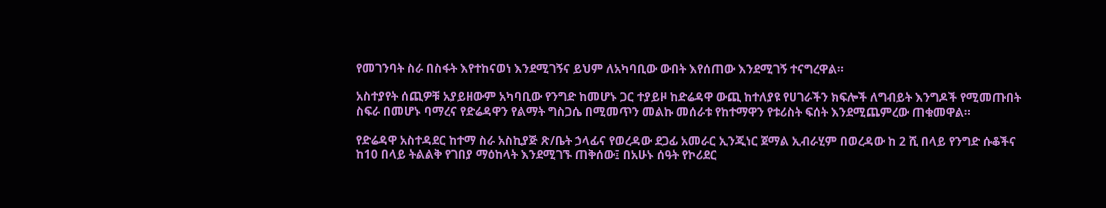የመገንባት ስራ በስፋት እየተከናወነ እንደሚገኝና ይህም ለአካባቢው ውበት እየሰጠው እንደሚገኝ ተናግረዋል።

አስተያየት ሰጪዎቹ አያይዘውም አካባቢው የንግድ ከመሆኑ ጋር ተያይዞ ከድሬዳዋ ውጪ ከተለያዩ የሀገራችን ክፍሎች ለግብይት እንግዶች የሚመጡበት ስፍራ በመሆኑ ባማረና የድሬዳዋን የልማት ግስጋሴ በሚመጥን መልኩ መሰራቱ የከተማዋን የቱሪስት ፍሰት እንደሚጨምረው ጠቁመዋል።

የድሬዳዋ አስተዳደር ከተማ ስራ አስኪያጅ ጽ/ቤት ኃላፊና የወረዳው ደጋፊ አመራር ኢንጂነር ጀማል ኢብራሂም በወረዳው ከ 2 ሺ በላይ የንግድ ሱቆችና ከ10 በላይ ትልልቅ የገበያ ማዕከላት እንደሚገኙ ጠቅሰው፤ በአሁኑ ሰዓት የኮሪደር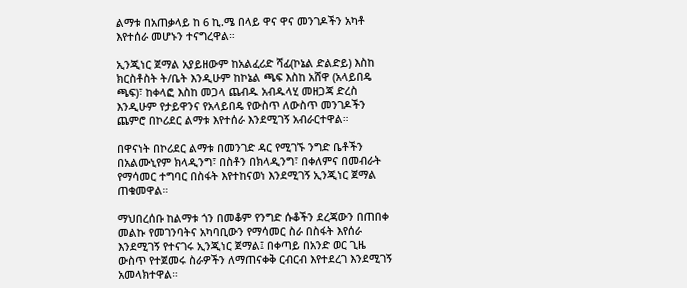ልማቱ በአጠቃላይ ከ 6 ኪ.ሜ በላይ ዋና ዋና መንገዶችን አካቶ እየተሰራ መሆኑን ተናግረዋል።

ኢንጂነር ጀማል አያይዘውም ከአልፈሪድ ሻፊ(ኮኔል ድልድይ) እስከ ክርስቶስት ት/ቤት እንዲሁም ከኮኔል ጫፍ እስከ አሸዋ (አላይበዴ ጫፍ)፣ ከቀላፎ እስከ መጋላ ጨብዱ አብዱላሂ መዘጋጃ ድረስ እንዲሁም የታይዋንና የአላይበዴ የውስጥ ለውስጥ መንገዶችን ጨምሮ በኮሪደር ልማቱ እየተሰራ እንደሚገኝ አብራርተዋል።

በዋናነት በኮሪደር ልማቱ በመንገድ ዳር የሚገኙ ንግድ ቤቶችን በአልሙኒየም ክላዲንግ፣ በስቶን በክላዲንግ፣ በቀለምና በመብራት የማሳመር ተግባር በስፋት እየተከናወነ እንደሚገኝ ኢንጂነር ጀማል ጠቁመዋል።

ማህበረሰቡ ከልማቱ ጎን በመቆም የንግድ ሱቆችን ደረጃውን በጠበቀ መልኩ የመገንባትና አካባቢውን የማሳመር ስራ በስፋት እየሰራ እንደሚገኝ የተናገሩ ኢንጂነር ጀማል፤ በቀጣይ በአንድ ወር ጊዜ ውስጥ የተጀመሩ ስራዎችን ለማጠናቀቅ ርብርብ እየተደረገ እንደሚገኝ አመላክተዋል።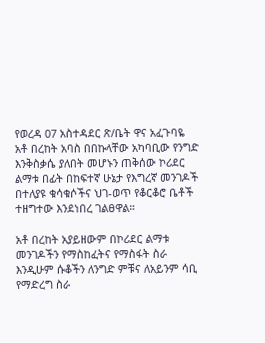የወረዳ 07 አስተዳደር ጽ/ቤት ዋና አፈጉባዬ አቶ በረከት አባስ በበኩላቸው አካባቢው የንግድ እንቅስቃሴ ያለበት መሆኑን ጠቅሰው ኮሪደር ልማቱ በፊት በከፍተኛ ሁኔታ የእግረኛ መንገዶች በተለያዩ ቁሳቁሶችና ህገ-ወጥ የቆርቆሮ ቤቶች ተዘግተው እንደነበረ ገልፀዋል።

አቶ በረከት አያይዘውም በኮሪደር ልማቱ መንገዶችን የማስከፈትና የማስፋት ስራ እንዲሁም ሱቆችን ለንግድ ምቹና ለአይንም ሳቢ የማድረግ ስራ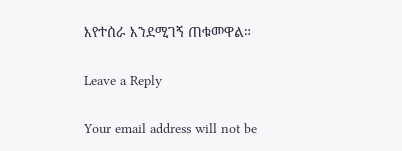እየተሰራ እንደሚገኝ ጠቁመዋል።

Leave a Reply

Your email address will not be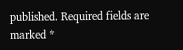published. Required fields are marked *